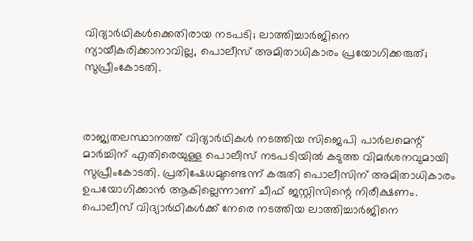വിദ്യാർഥികൾക്കെതിരായ നടപടി; ലാത്തിച്ചാർജിനെ ന്യായീകരിക്കാനാവില്ല, പൊലീസ് അമിതാധികാരം പ്രയോഗിക്കരുത്; സുപ്രീംകോടതി.



രാജ്യതലസ്ഥാനത്ത് വിദ്യാർഥികൾ നടത്തിയ സിജെപി പാർലമെന്റ് മാർച്ചിന് എതിരെയുള്ള പൊലീസ് നടപടിയിൽ കടുത്ത വിമർശനവുമായി സുപ്രീംകോടതി. പ്രതിഷേധമുണ്ടെന്ന് കരുതി പൊലീസിന് അമിതാധികാരം ഉപയോഗിക്കാൻ ആകില്ലെന്നാണ് ചീഫ് ജസ്റ്റിസിന്റെ നിരീക്ഷണം. പൊലീസ് വിദ്യാർഥികൾക്ക് നേരെ നടത്തിയ ലാത്തിച്ചാർജിനെ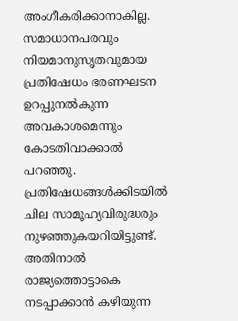അംഗീകരിക്കാനാകില്ല. സമാധാനപരവും നിയമാനുസൃതവുമായ പ്രതിഷേധം ഭരണഘടന ഉറപ്പുനൽകുന്ന അവകാശമെന്നും കോടതിവാക്കാൽ പറഞ്ഞു. പ്രതിഷേധങ്ങൾക്കിടയിൽ ചില സാമൂഹ്യവിരുദ്ധരും നുഴഞ്ഞുകയറിയിട്ടുണ്ട്. അതിനാൽ രാജ്യത്തൊട്ടാകെ നടപ്പാക്കാൻ കഴിയുന്ന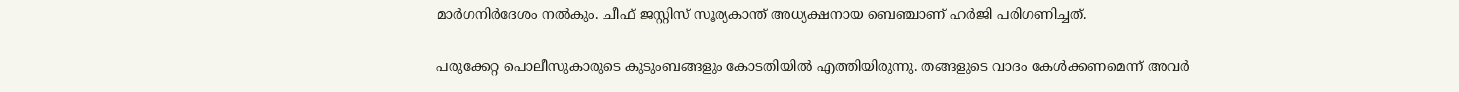മാർഗനിർദേശം നൽകും. ചീഫ് ജസ്റ്റിസ് സൂര്യകാന്ത് അധ്യക്ഷനായ ബെഞ്ചാണ് ഹർജി പരിഗണിച്ചത്.

പരുക്കേറ്റ പൊലീസുകാരുടെ കുടുംബങ്ങളും കോടതിയിൽ എത്തിയിരുന്നു. തങ്ങളുടെ വാദം കേൾക്കണമെന്ന് അവർ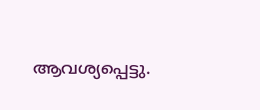ആവശ്യപ്പെട്ടു.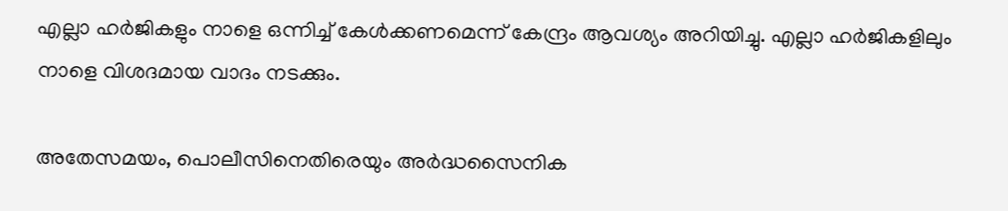എല്ലാ ഹർജികളും നാളെ ഒന്നിച്ച് കേൾക്കണമെന്ന് കേന്ദ്രം ആവശ്യം അറിയിച്ചു. എല്ലാ ഹർജികളിലും നാളെ വിശദമായ വാദം നടക്കും.

അതേസമയം, പൊലീസിനെതിരെയും അർദ്ധസൈനിക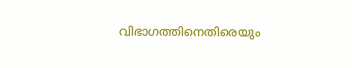വിഭാഗത്തിനെതിരെയും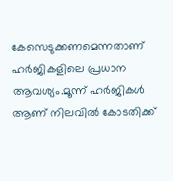കേസെടുക്കണമെന്നതാണ് ഹർജികളിലെ പ്രധാന ആവശ്യം.മൂന്ന് ഹർജികൾ ആണ് നിലവിൽ കോടതിക്ക്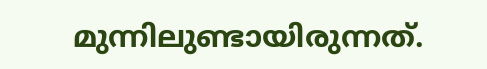മുന്നിലുണ്ടായിരുന്നത്.